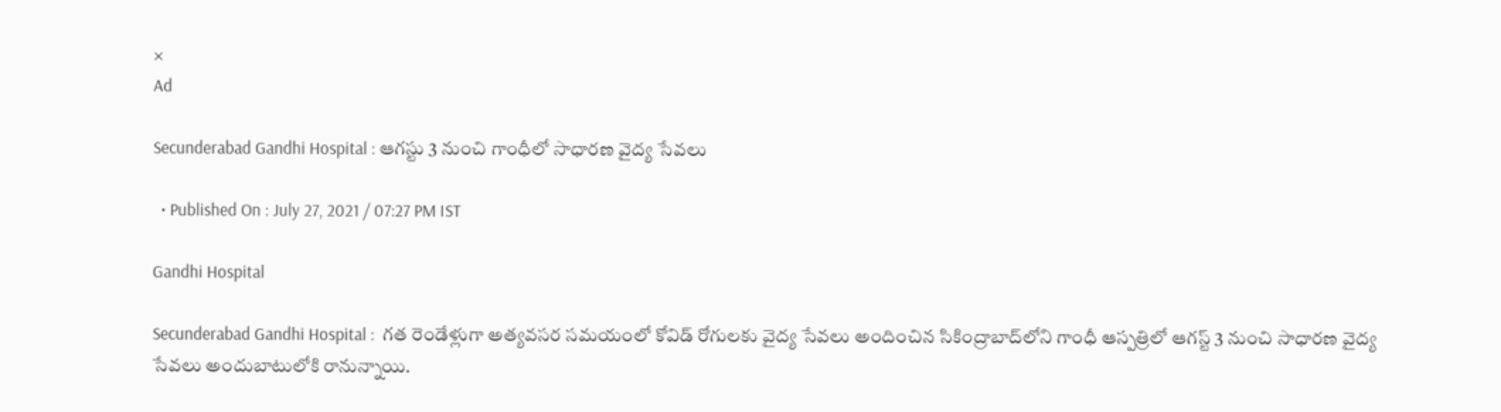×
Ad

Secunderabad Gandhi Hospital : ఆగస్టు 3 నుంచి గాంధీలో సాధారణ వైద్య సేవలు

  • Published On : July 27, 2021 / 07:27 PM IST

Gandhi Hospital

Secunderabad Gandhi Hospital :  గత రెండేళ్లుగా అత్యవసర సమయంలో కోవిడ్ రోగులకు వైద్య సేవలు అందించిన సికింద్రాబాద్‌లోని గాంధీ‌ ఆస్పత్రిలో ఆగస్ట్ 3 నుంచి సాధారణ వైద్య సేవలు అందుబాటులోకి రానున్నాయి.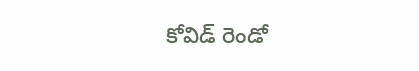కోవిడ్ రెండో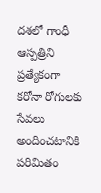దశలో గాంధీ ఆస్పత్రిని ప్రత్యేకంగా కరోనా రోగులకు సేవలు అందించటానికి పరిమితం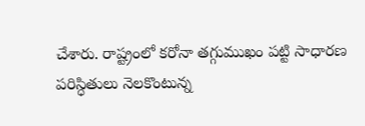చేశారు. రాష్ట్రంలో కరోనా తగ్గుముఖం పట్టి సాధారణ పరిస్ధితులు నెలకొంటున్న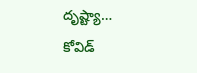దృష్ట్యా… కోవిడ్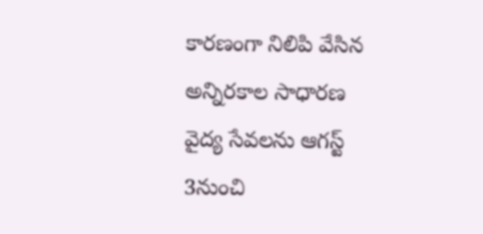కారణంగా నిలిపి వేసిన అన్నిరకాల సాధారణ వైద్య సేవలను ఆగస్ట్ 3నుంచి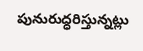పునురుధ్ధరిస్తున్నట్లు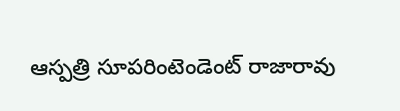ఆస్పత్రి సూపరింటెండెంట్ రాజారావు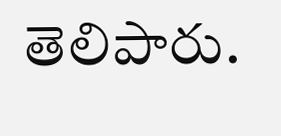తెలిపారు.